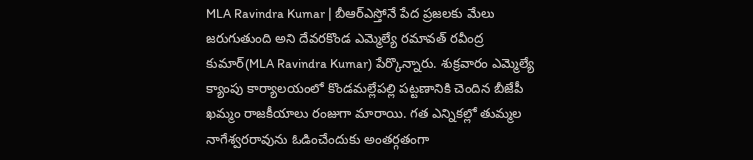MLA Ravindra Kumar | బీఆర్ఎస్తోనే పేద ప్రజలకు మేలు జరుగుతుంది అని దేవరకొండ ఎమ్మెల్యే రమావత్ రవీంద్ర కుమార్(MLA Ravindra Kumar) పేర్కొన్నారు. శుక్రవారం ఎమ్మెల్యే క్యాంపు కార్యాలయంలో కొండమల్లేపల్లి పట్టణానికి చెందిన బీజేపీ
ఖమ్మం రాజకీయాలు రంజుగా మారాయి. గత ఎన్నికల్లో తుమ్మల నాగేశ్వరరావును ఓడించేందుకు అంతర్గతంగా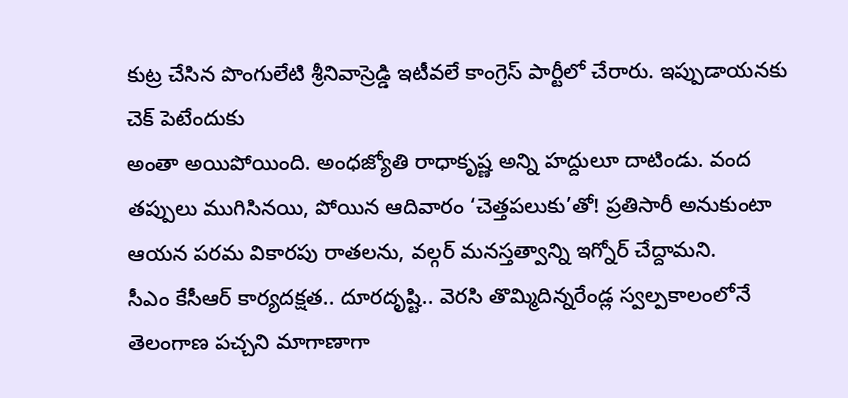కుట్ర చేసిన పొంగులేటి శ్రీనివాస్రెడ్డి ఇటీవలే కాంగ్రెస్ పార్టీలో చేరారు. ఇప్పుడాయనకు చెక్ పెటేందుకు
అంతా అయిపోయింది. అంధజ్యోతి రాధాకృష్ణ అన్ని హద్దులూ దాటిండు. వంద తప్పులు ముగిసినయి, పోయిన ఆదివారం ‘చెత్తపలుకు’తో! ప్రతిసారీ అనుకుంటా ఆయన పరమ వికారపు రాతలను, వల్గర్ మనస్తత్వాన్ని ఇగ్నోర్ చేద్దామని.
సీఎం కేసీఆర్ కార్యదక్షత.. దూరదృష్టి.. వెరసి తొమ్మిదిన్నరేండ్ల స్వల్పకాలంలోనే తెలంగాణ పచ్చని మాగాణాగా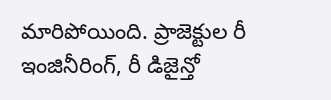మారిపోయింది. ప్రాజెక్టుల రీ ఇంజినీరింగ్, రీ డిజైన్తో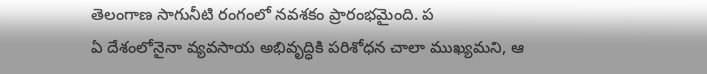తెలంగాణ సాగునీటి రంగంలో నవశకం ప్రారంభమైంది. ప
ఏ దేశంలోనైనా వ్యవసాయ అభివృద్ధికి పరిశోధన చాలా ముఖ్యమని, ఆ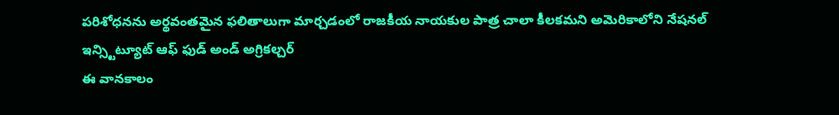పరిశోధనను అర్థవంతమైన ఫలితాలుగా మార్చడంలో రాజకీయ నాయకుల పాత్ర చాలా కీలకమని అమెరికాలోని నేషనల్ ఇన్స్టిట్యూట్ ఆఫ్ ఫుడ్ అండ్ అగ్రికల్చర్
ఈ వానకాలం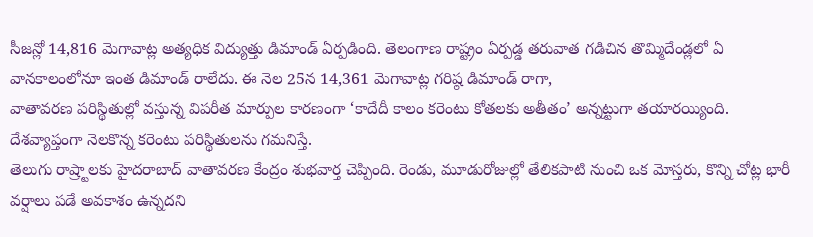సీజన్లో 14,816 మెగావాట్ల అత్యధిక విద్యుత్తు డిమాండ్ ఏర్పడింది. తెలంగాణ రాష్ట్రం ఏర్పడ్డ తరువాత గడిచిన తొమ్మిదేండ్లలో ఏ వానకాలంలోనూ ఇంత డిమాండ్ రాలేదు. ఈ నెల 25న 14,361 మెగావాట్ల గరిష్ఠ డిమాండ్ రాగా,
వాతావరణ పరిస్థితుల్లో వస్తున్న విపరీత మార్పుల కారణంగా ‘కాదేదీ కాలం కరెంటు కోతలకు అతీతం’ అన్నట్టుగా తయారయ్యింది. దేశవ్యాప్తంగా నెలకొన్న కరెంటు పరిస్థితులను గమనిస్తే.
తెలుగు రాష్ర్టాలకు హైదరాబాద్ వాతావరణ కేంద్రం శుభవార్త చెప్పింది. రెండు, మూడురోజుల్లో తేలికపాటి నుంచి ఒక మోస్తరు, కొన్ని చోట్ల భారీ వర్షాలు పడే అవకాశం ఉన్నదని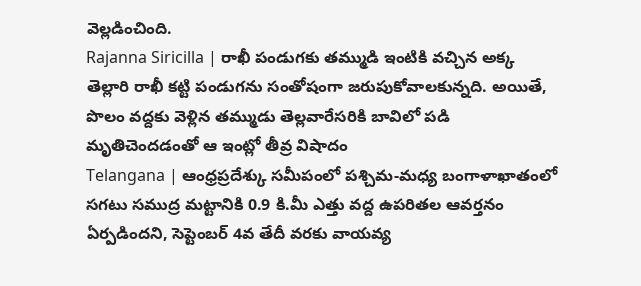వెల్లడించింది.
Rajanna Siricilla | రాఖీ పండుగకు తమ్ముడి ఇంటికి వచ్చిన అక్క తెల్లారి రాఖీ కట్టి పండుగను సంతోషంగా జరుపుకోవాలకున్నది. అయితే, పొలం వద్దకు వెళ్లిన తమ్ముడు తెల్లవారేసరికి బావిలో పడి మృతిచెందడంతో ఆ ఇంట్లో తీవ్ర విషాదం
Telangana | ఆంధ్రప్రదేశ్కు సమీపంలో పశ్చిమ-మధ్య బంగాళాఖాతంలో సగటు సముద్ర మట్టానికి 0.9 కి.మీ ఎత్తు వద్ద ఉపరితల ఆవర్తనం ఏర్పడిందని, సెప్టెంబర్ 4వ తేదీ వరకు వాయవ్య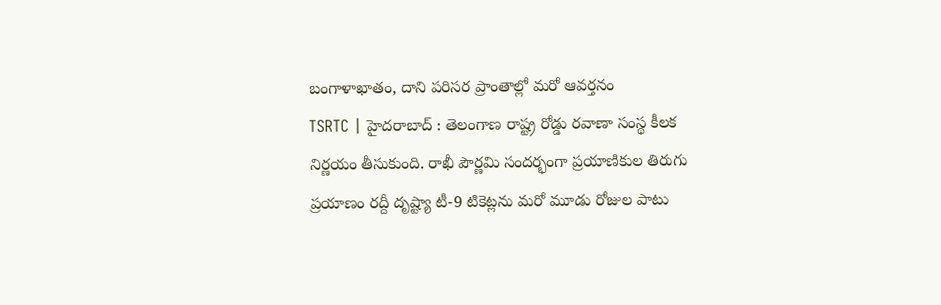బంగాళాఖాతం, దాని పరిసర ప్రాంతాల్లో మరో ఆవర్తనం
TSRTC | హైదరాబాద్ : తెలంగాణ రాష్ట్ర రోడ్డు రవాణా సంస్థ కీలక నిర్ణయం తీసుకుంది. రాఖీ పౌర్ణమి సందర్భంగా ప్రయాణికుల తిరుగు ప్రయాణం రద్దీ దృష్ట్యా టీ-9 టికెట్లను మరో మూడు రోజుల పాటు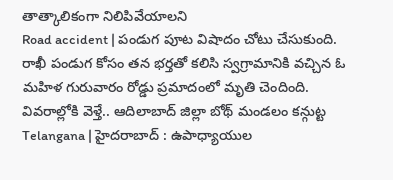తాత్కాలికంగా నిలిపివేయాలని
Road accident | పండుగ పూట విషాదం చోటు చేసుకుంది. రాఖీ పండుగ కోసం తన భర్తతో కలిసి స్వగ్రామానికి వచ్చిన ఓ మహిళ గురువారం రోడ్డు ప్రమాదంలో మృతి చెందింది. వివరాల్లోకి వెళ్తే.. ఆదిలాబాద్ జిల్లా బోథ్ మండలం కన్గుట్ట
Telangana | హైదరాబాద్ : ఉపాధ్యాయుల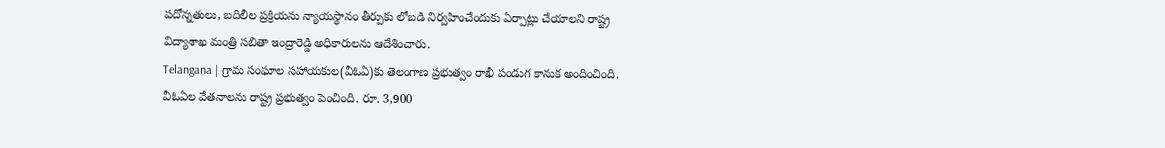పదోన్నతులు, బదిలీల ప్రక్రియను న్యాయస్థానం తీర్పుకు లోబడి నిర్వహించేందుకు ఏర్పాట్లు చేయాలని రాష్ట్ర విద్యాశాఖ మంత్రి సబితా ఇంద్రారెడ్డి అధికారులను ఆదేశించారు.
Telangana | గ్రామ సంఘాల సహాయకుల(వీఓఏ)కు తెలంగాణ ప్రభుత్వం రాఖీ పండుగ కానుక అందించింది. వీఓఏల వేతనాలను రాష్ట్ర ప్రభుత్వం పెంచింది. రూ. 3,900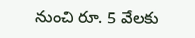నుంచి రూ. 5 వేలకు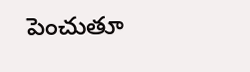పెంచుతూ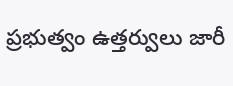ప్రభుత్వం ఉత్తర్వులు జారీ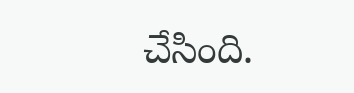చేసింది.